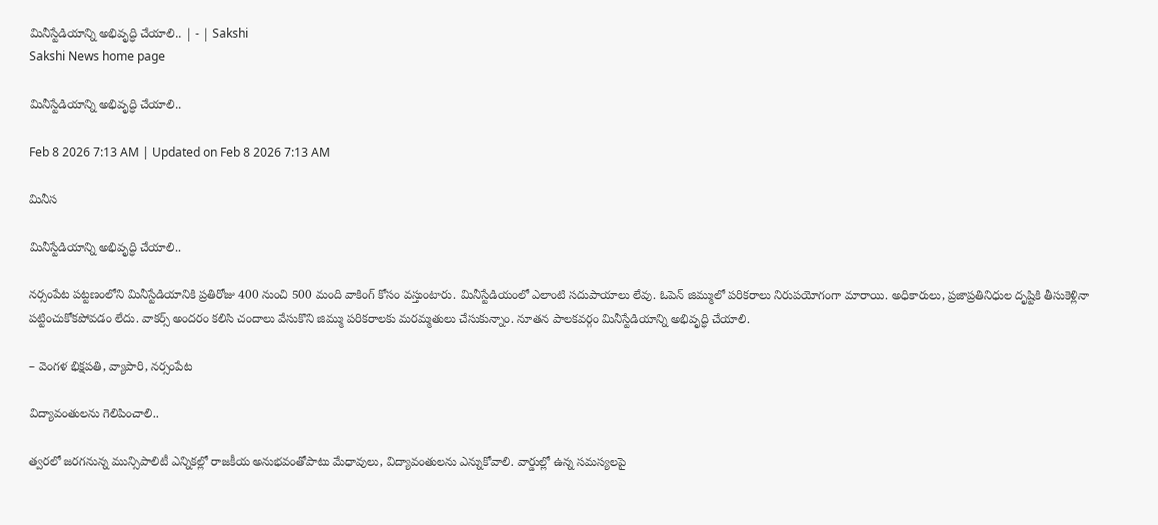మినీస్టేడియాన్ని అభివృద్ధి చేయాలి.. | - | Sakshi
Sakshi News home page

మినీస్టేడియాన్ని అభివృద్ధి చేయాలి..

Feb 8 2026 7:13 AM | Updated on Feb 8 2026 7:13 AM

మినీస

మినీస్టేడియాన్ని అభివృద్ధి చేయాలి..

నర్సంపేట పట్టణంలోని మినీస్టేడియానికి ప్రతిరోజు 400 నుంచి 500 మంది వాకింగ్‌ కోసం వస్తుంటారు. మినీస్టేడియంలో ఎలాంటి సదుపాయాలు లేవు. ఓపెన్‌ జిమ్ములో పరికరాలు నిరుపయోగంగా మారాయి. అధికారులు, ప్రజాప్రతినిధుల దృష్టికి తీసుకెళ్లినా పట్టించుకోకపోవడం లేదు. వాకర్స్‌ అందరం కలిసి చందాలు వేసుకొని జిమ్ము పరికరాలకు మరమ్మతులు చేసుకున్నాం. నూతన పాలకవర్గం మినీస్టేడియాన్ని అభివృద్ధి చేయాలి.

– వెంగళ భిక్షపతి, వ్యాపారి, నర్సంపేట

విద్యావంతులను గెలిపించాలి..

త్వరలో జరగనున్న మున్సిపాలిటీ ఎన్నికల్లో రాజకీయ అనుభవంతోపాటు మేధావులు, విద్యావంతులను ఎన్నుకోవాలి. వార్డుల్లో ఉన్న సమస్యలపై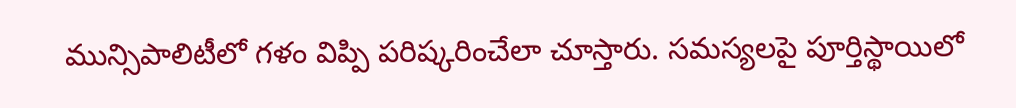మున్సిపాలిటీలో గళం విప్పి పరిష్కరించేలా చూస్తారు. సమస్యలపై పూర్తిస్థాయిలో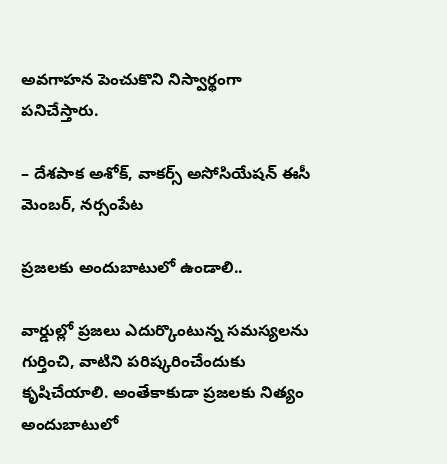అవగాహన పెంచుకొని నిస్వార్థంగా పనిచేస్తారు.

– దేశపాక అశోక్‌, వాకర్స్‌ అసోసియేషన్‌ ఈసీ మెంబర్‌, నర్సంపేట

ప్రజలకు అందుబాటులో ఉండాలి..

వార్డుల్లో ప్రజలు ఎదుర్కొంటున్న సమస్యలను గుర్తించి, వాటిని పరిష్కరించేందుకు కృషిచేయాలి. అంతేకాకుడా ప్రజలకు నిత్యం అందుబాటులో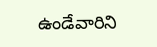ఉండేవారిని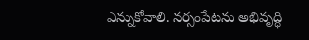ఎన్నుకోవాలి. నర్సంపేటను అభివృద్ధి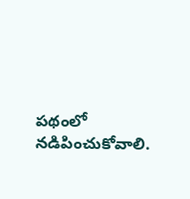పథంలో నడిపించుకోవాలి.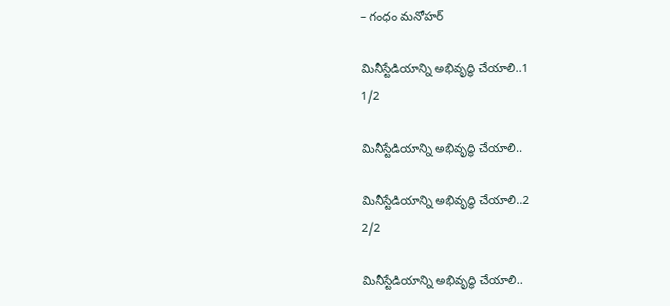– గంధం మనోహర్‌

మినీస్టేడియాన్ని అభివృద్ధి చేయాలి..1
1/2

మినీస్టేడియాన్ని అభివృద్ధి చేయాలి..

మినీస్టేడియాన్ని అభివృద్ధి చేయాలి..2
2/2

మినీస్టేడియాన్ని అభివృద్ధి చేయాలి..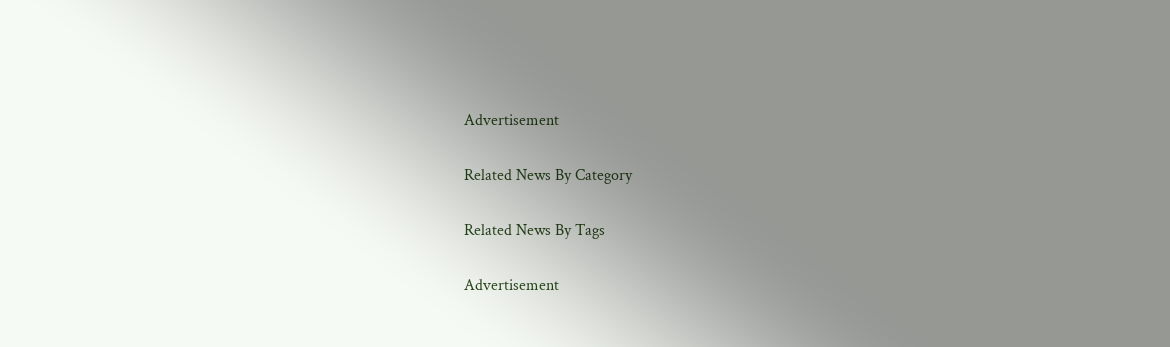Advertisement

Related News By Category

Related News By Tags

Advertisement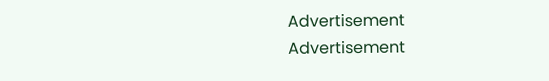Advertisement
Advertisement